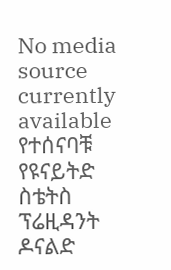No media source currently available
የተሰናባቹ የዩናይትድ ስቴትስ ፕሬዚዳንት ዶናልድ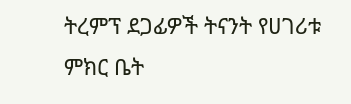ትረምፕ ደጋፊዎች ትናንት የሀገሪቱ ምክር ቤት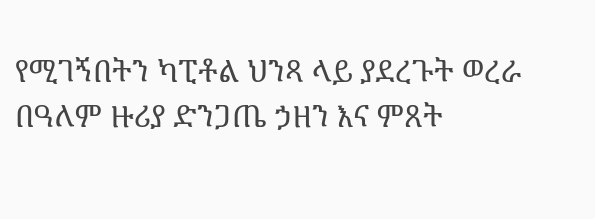የሚገኝበትን ካፒቶል ህንጻ ላይ ያደረጉት ወረራ በዓለም ዙሪያ ድንጋጤ ኃዘን እና ምጸት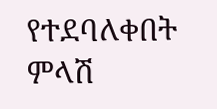የተደባለቀበት ምላሽ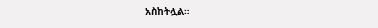አስከትሏል።